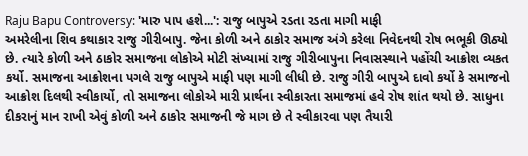Raju Bapu Controversy: 'મારુ પાપ હશે...': રાજુ બાપુએ રડતા રડતા માગી માફી
અમરેલીના શિવ કથાકાર રાજુ ગીરીબાપુ. જેના કોળી અને ઠાકોર સમાજ અંગે કરેલા નિવેદનથી રોષ ભભૂકી ઊઠ્યો છે. ત્યારે કોળી અને ઠાકોર સમાજના લોકોએ મોટી સંખ્યામાં રાજુ ગીરીબાપુના નિવાસસ્થાને પહોંચી આક્રોશ વ્યકત કર્યો. સમાજના આક્રોશના પગલે રાજુ બાપુએ માફી પણ માગી લીધી છે. રાજુ ગીરી બાપુએ દાવો કર્યો કે સમાજનો આક્રોશ દિલથી સ્વીકાર્યો, તો સમાજના લોકોએ મારી પ્રાર્થના સ્વીકારતા સમાજમાં હવે રોષ શાંત થયો છે. સાધુના દીકરાનું માન રાખી એવું કોળી અને ઠાકોર સમાજની જે માગ છે તે સ્વીકારવા પણ તૈયારી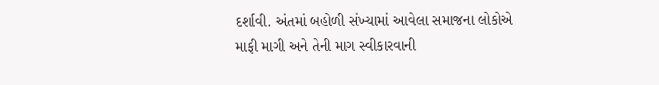દર્શાવી. અંતમાં બહોળી સંખ્યામાં આવેલા સમાજના લોકોએ માફી માગી અને તેની માગ સ્વીકારવાની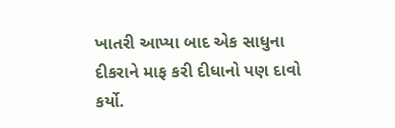ખાતરી આપ્યા બાદ એક સાધુના દીકરાને માફ કરી દીધાનો પણ દાવો કર્યો.